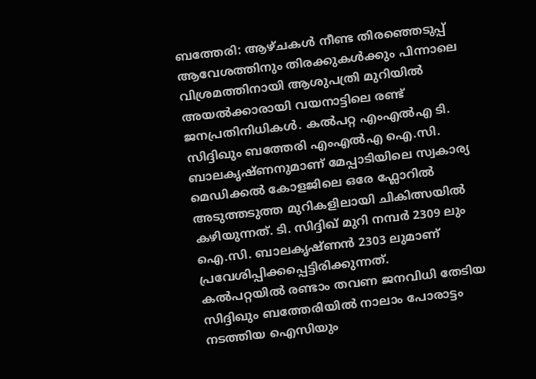ബത്തേരി: ആഴ്ചകൾ നീണ്ട തിരഞ്ഞെടുപ്പ് ആവേശത്തിനും തിരക്കുകൾക്കും പിന്നാലെ വിശ്രമത്തിനായി ആശുപത്രി മുറിയിൽ അയൽക്കാരായി വയനാട്ടിലെ രണ്ട് ജനപ്രതിനിധികൾ. കൽപറ്റ എംഎൽഎ ടി. സിദ്ദിഖും ബത്തേരി എംഎൽഎ ഐ.സി. ബാലകൃഷ്ണനുമാണ് മേപ്പാടിയിലെ സ്വകാര്യ മെഡിക്കൽ കോളജിലെ ഒരേ ഫ്ലോറിൽ അടുത്തടുത്ത മുറികളിലായി ചികിത്സയിൽ കഴിയുന്നത്. ടി. സിദ്ദിഖ് മുറി നമ്പർ 2309 ലും ഐ.സി. ബാലകൃഷ്ണൻ 2303 ലുമാണ് പ്രവേശിപ്പിക്കപ്പെട്ടിരിക്കുന്നത്.
കൽപറ്റയിൽ രണ്ടാം തവണ ജനവിധി തേടിയ സിദ്ദിഖും ബത്തേരിയിൽ നാലാം പോരാട്ടം നടത്തിയ ഐസിയും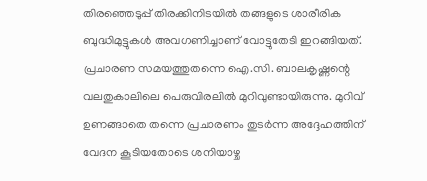തിരഞ്ഞെടുപ്പ് തിരക്കിനിടയിൽ തങ്ങളുടെ ശാരീരിക ബുദ്ധിമുട്ടുകൾ അവഗണിച്ചാണ് വോട്ടുതേടി ഇറങ്ങിയത്. പ്രചാരണ സമയത്തുതന്നെ ഐ.സി. ബാലകൃഷ്ണന്റെ വലതുകാലിലെ പെരുവിരലിൽ മുറിവുണ്ടായിരുന്നു. മുറിവ് ഉണങ്ങാതെ തന്നെ പ്രചാരണം തുടർന്ന അദ്ദേഹത്തിന് വേദന കൂടിയതോടെ ശനിയാഴ്ച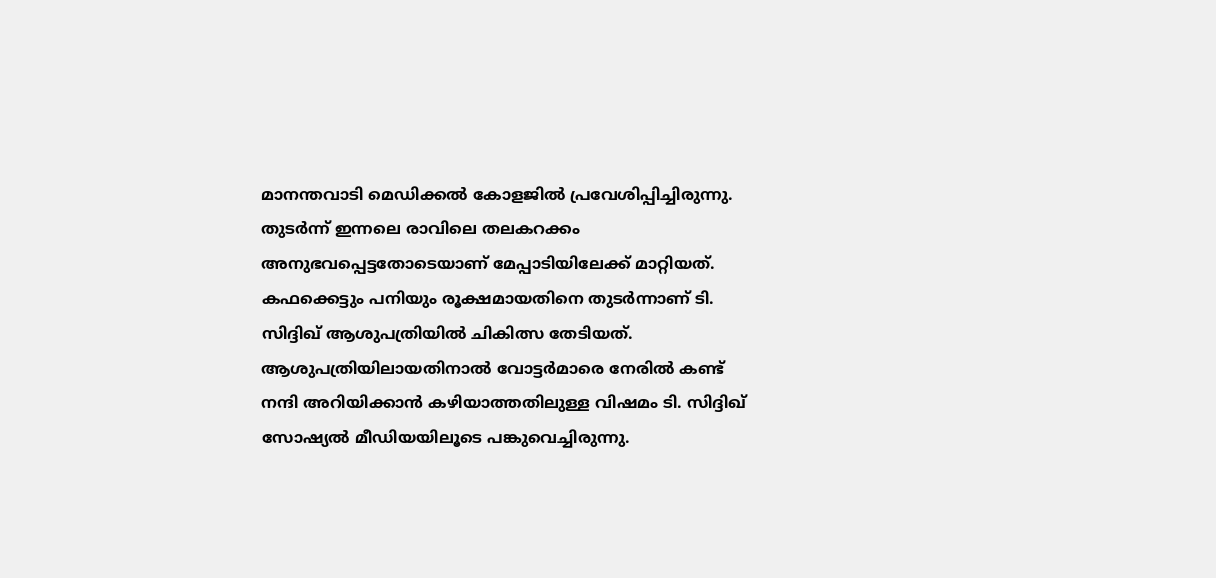മാനന്തവാടി മെഡിക്കൽ കോളജിൽ പ്രവേശിപ്പിച്ചിരുന്നു. തുടർന്ന് ഇന്നലെ രാവിലെ തലകറക്കം അനുഭവപ്പെട്ടതോടെയാണ് മേപ്പാടിയിലേക്ക് മാറ്റിയത്.
കഫക്കെട്ടും പനിയും രൂക്ഷമായതിനെ തുടർന്നാണ് ടി. സിദ്ദിഖ് ആശുപത്രിയിൽ ചികിത്സ തേടിയത്. ആശുപത്രിയിലായതിനാൽ വോട്ടർമാരെ നേരിൽ കണ്ട് നന്ദി അറിയിക്കാൻ കഴിയാത്തതിലുള്ള വിഷമം ടി. സിദ്ദിഖ് സോഷ്യൽ മീഡിയയിലൂടെ പങ്കുവെച്ചിരുന്നു.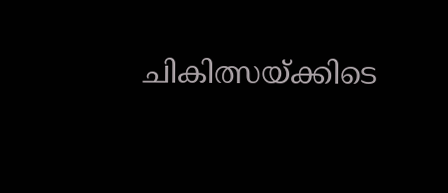ചികിത്സയ്ക്കിടെ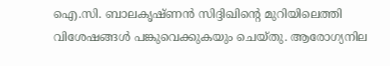ഐ.സി. ബാലകൃഷ്ണൻ സിദ്ദിഖിന്റെ മുറിയിലെത്തി വിശേഷങ്ങൾ പങ്കുവെക്കുകയും ചെയ്തു. ആരോഗ്യനില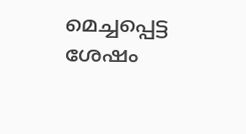മെച്ചപ്പെട്ട ശേഷം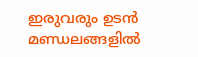ഇരുവരും ഉടൻ മണ്ഡലങ്ങളിൽ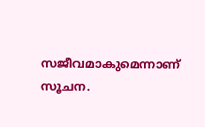സജീവമാകുമെന്നാണ് സൂചന.